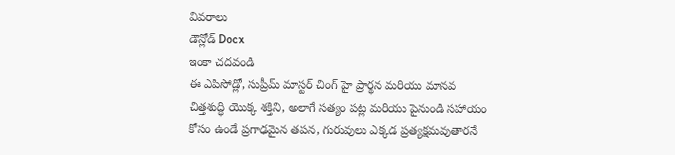వివరాలు
డౌన్లోడ్ Docx
ఇంకా చదవండి
ఈ ఎపిసోడ్లో, సుప్రీమ్ మాస్టర్ చింగ్ హై ప్రార్థన మరియు మానవ చిత్తశుద్ధి యొక్క శక్తిని, అలాగే సత్యం పట్ల మరియు పైనుండి సహాయం కోసం ఉండే ప్రగాఢమైన తపన, గురువులు ఎక్కడ ప్రత్యక్షమవుతారనే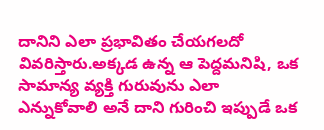దానిని ఎలా ప్రభావితం చేయగలదో వివరిస్తారు.అక్కడ ఉన్న ఆ పెద్దమనిషి, ఒక సామాన్య వ్యక్తి గురువును ఎలా ఎన్నుకోవాలి అనే దాని గురించి ఇప్పుడే ఒక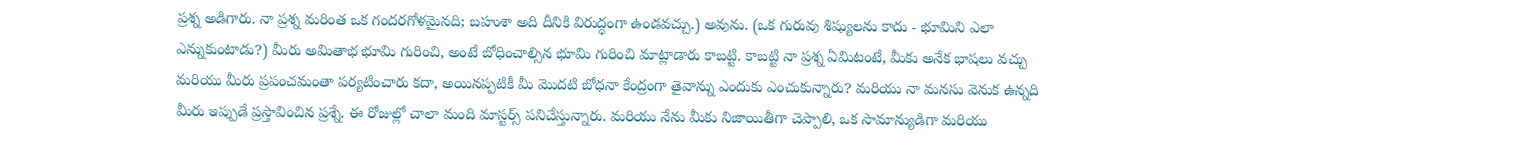ప్రశ్న అడిగారు. నా ప్రశ్న మరింత ఒక గందరగోళమైనది; బహుశా అది దీనికి విరుద్ధంగా ఉండవచ్చు.) అవును. (ఒక గురువు శిష్యులను కాదు - భూమిని ఎలా ఎన్నుకుంటాడు?) మీరు అమితాభ భూమి గురించి, అంటే బోధించాల్సిన భూమి గురించి మాట్లాడారు కాబట్టి. కాబట్టి నా ప్రశ్న ఏమిటంటే, మీకు అనేక భాషలు వచ్చు మరియు మీరు ప్రపంచమంతా పర్యటించారు కదా, అయినప్పటికీ మీ మొదటి బోధనా కేంద్రంగా తైవాన్ను ఎందుకు ఎంచుకున్నారు? మరియు నా మనసు వెనుక ఉన్నది మీరు ఇప్పుడే ప్రస్తావించిన ప్రశ్నే. ఈ రోజుల్లో చాలా మంది మాస్టర్స్ పనిచేస్తున్నారు. మరియు నేను మీకు నిజాయితీగా చెప్పాలి, ఒక సామాన్యుడిగా మరియు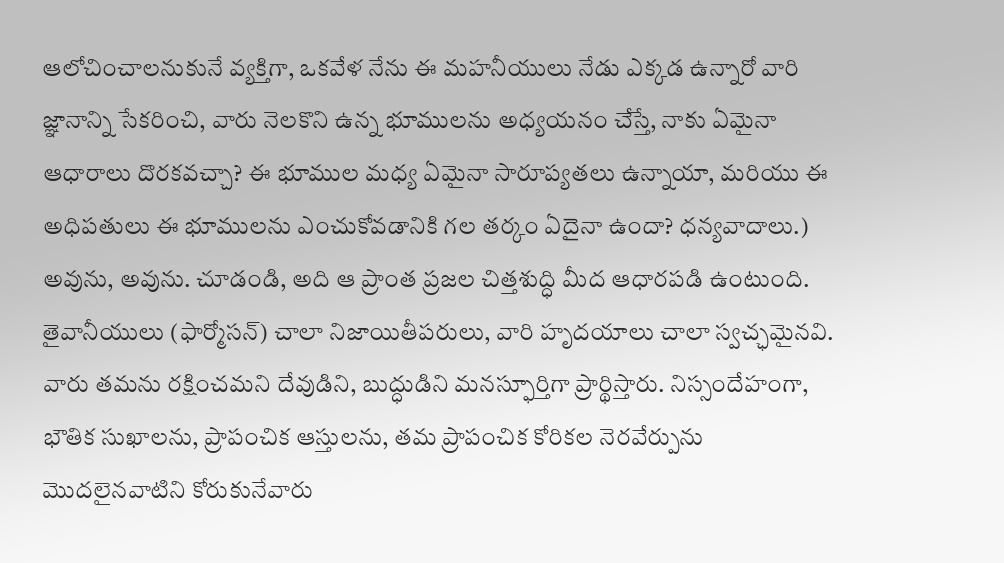ఆలోచించాలనుకునే వ్యక్తిగా, ఒకవేళ నేను ఈ మహనీయులు నేడు ఎక్కడ ఉన్నారో వారి జ్ఞానాన్ని సేకరించి, వారు నెలకొని ఉన్న భూములను అధ్యయనం చేస్తే, నాకు ఏమైనా ఆధారాలు దొరకవచ్చా? ఈ భూముల మధ్య ఏమైనా సారూప్యతలు ఉన్నాయా, మరియు ఈ అధిపతులు ఈ భూములను ఎంచుకోవడానికి గల తర్కం ఏదైనా ఉందా? ధన్యవాదాలు.) అవును, అవును. చూడండి, అది ఆ ప్రాంత ప్రజల చిత్తశుద్ధి మీద ఆధారపడి ఉంటుంది. తైవానీయులు (ఫార్మోసన్) చాలా నిజాయితీపరులు, వారి హృదయాలు చాలా స్వచ్ఛమైనవి. వారు తమను రక్షించమని దేవుడిని, బుద్ధుడిని మనస్ఫూర్తిగా ప్రార్థిస్తారు. నిస్సందేహంగా, భౌతిక సుఖాలను, ప్రాపంచిక ఆస్తులను, తమ ప్రాపంచిక కోరికల నెరవేర్పును మొదలైనవాటిని కోరుకునేవారు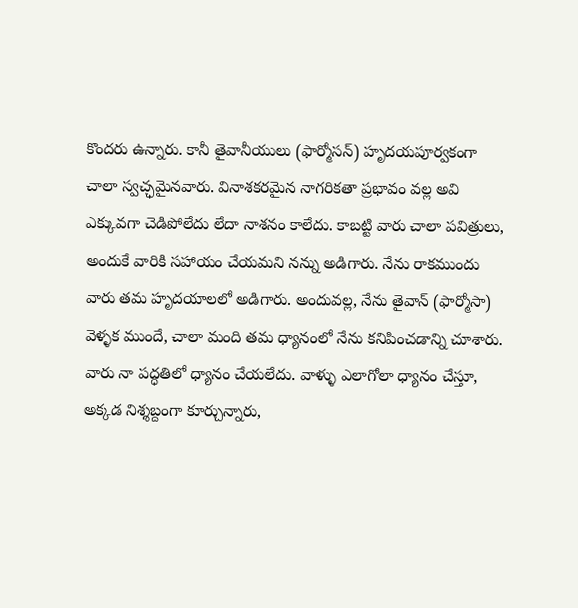కొందరు ఉన్నారు. కానీ తైవానీయులు (ఫార్మోసన్) హృదయపూర్వకంగా చాలా స్వచ్ఛమైనవారు. వినాశకరమైన నాగరికతా ప్రభావం వల్ల అవి ఎక్కువగా చెడిపోలేదు లేదా నాశనం కాలేదు. కాబట్టి వారు చాలా పవిత్రులు, అందుకే వారికి సహాయం చేయమని నన్ను అడిగారు. నేను రాకముందు వారు తమ హృదయాలలో అడిగారు. అందువల్ల, నేను తైవాన్ (ఫార్మోసా) వెళ్ళక ముందే, చాలా మంది తమ ధ్యానంలో నేను కనిపించడాన్ని చూశారు. వారు నా పద్ధతిలో ధ్యానం చేయలేదు. వాళ్ళు ఎలాగోలా ధ్యానం చేస్తూ, అక్కడ నిశ్శబ్దంగా కూర్చున్నారు,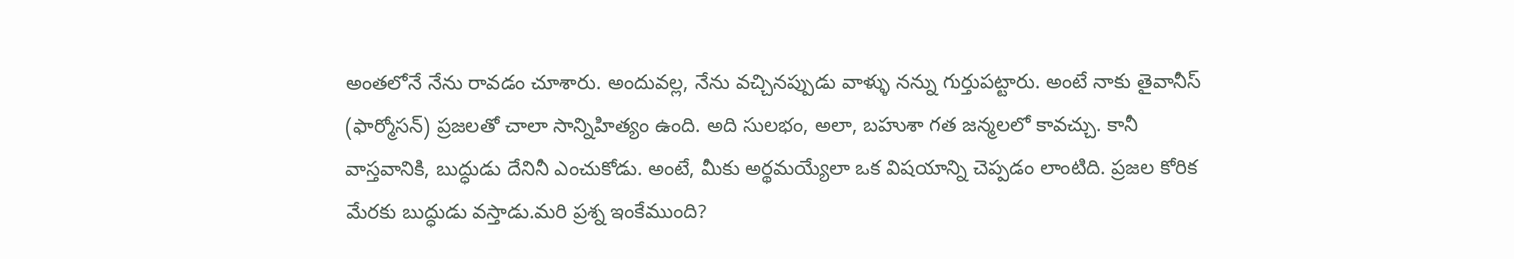అంతలోనే నేను రావడం చూశారు. అందువల్ల, నేను వచ్చినప్పుడు వాళ్ళు నన్ను గుర్తుపట్టారు. అంటే నాకు తైవానీస్ (ఫార్మోసన్) ప్రజలతో చాలా సాన్నిహిత్యం ఉంది. అది సులభం, అలా, బహుశా గత జన్మలలో కావచ్చు. కానీ వాస్తవానికి, బుద్ధుడు దేనినీ ఎంచుకోడు. అంటే, మీకు అర్థమయ్యేలా ఒక విషయాన్ని చెప్పడం లాంటిది. ప్రజల కోరిక మేరకు బుద్ధుడు వస్తాడు.మరి ప్రశ్న ఇంకేముంది?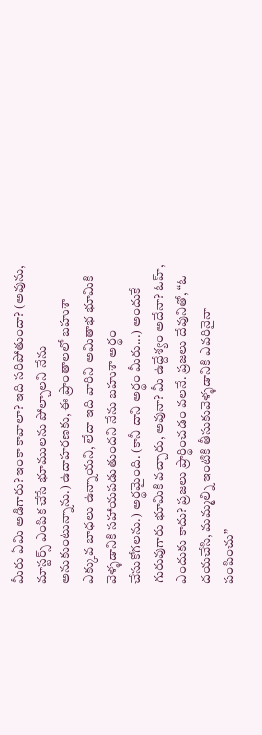మీరు ఏమి అడిగారు? ఇంకా కావాలా? ఇది సరిపోతుందా? (అవును, మాస్టర్స్ ఎంపిక చేసే భూములను పోల్చాలని నేను అనుకుంటున్నాను.) ఉదాహరణకు, ఈ ప్రాంతాలలో బహుశా ఎక్కువ బాధలు ఉన్నాయని, లేదా ఇది వారిని అమితాభ భూమికి వెళ్ళడానికి సహాయపడుతుందని నేను బహుశా అర్థం చేసుకోగలను.) అర్థమైంది. (కానీ దాని అర్థం మీరు...) అందుకే గురువుగారు భూమికి వచ్చారు, అవునా? మీ ఉద్దేశ్యం అదేనా? ఓహ్, ఎందుకు కాదు? ప్రజలు ప్రార్థించడం వలనే. ప్రజలు దేవునితో, “ఓ దయచేసి, మమ్మల్ని ఇంటికి తీసుకువెళ్ళడానికి ఎవరినైనా పంపించు”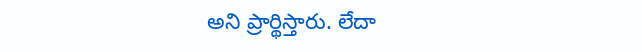అని ప్రార్థిస్తారు. లేదా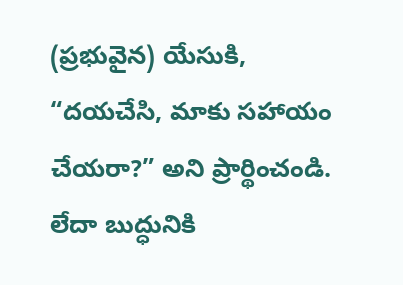(ప్రభువైన) యేసుకి, “దయచేసి, మాకు సహాయం చేయరా?” అని ప్రార్థించండి. లేదా బుద్ధునికి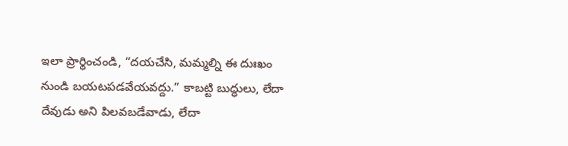ఇలా ప్రార్థించండి, “దయచేసి, మమ్మల్ని ఈ దుఃఖం నుండి బయటపడవేయవద్దు.” కాబట్టి బుద్ధులు, లేదా దేవుడు అని పిలవబడేవాడు, లేదా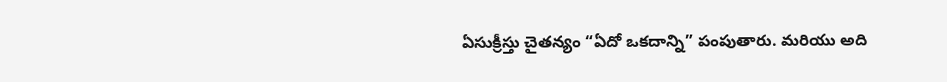ఏసుక్రీస్తు చైతన్యం “ఏదో ఒకదాన్ని” పంపుతారు. మరియు అది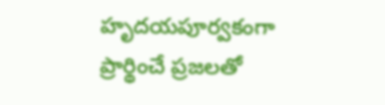హృదయపూర్వకంగా ప్రార్థించే ప్రజలతో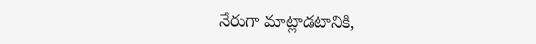నేరుగా మాట్లాడటానికి,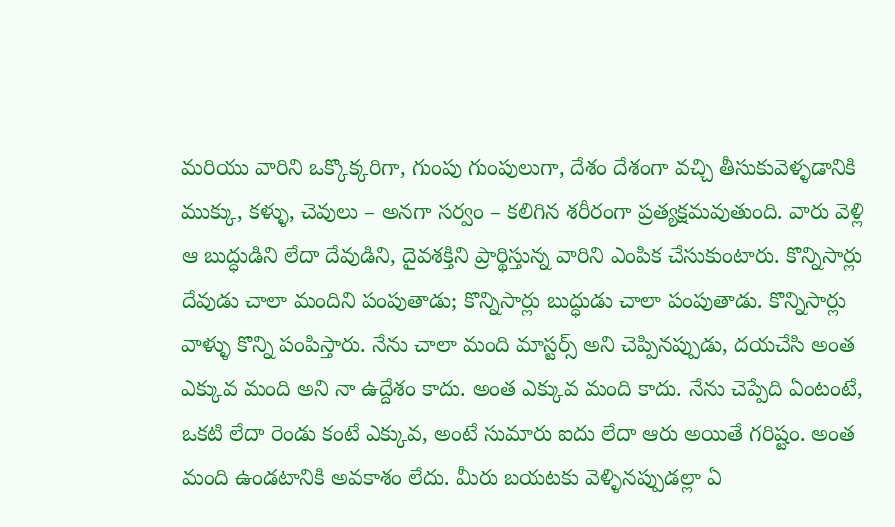మరియు వారిని ఒక్కొక్కరిగా, గుంపు గుంపులుగా, దేశం దేశంగా వచ్చి తీసుకువెళ్ళడానికి ముక్కు, కళ్ళు, చెవులు – అనగా సర్వం – కలిగిన శరీరంగా ప్రత్యక్షమవుతుంది. వారు వెళ్లి ఆ బుద్ధుడిని లేదా దేవుడిని, దైవశక్తిని ప్రార్థిస్తున్న వారిని ఎంపిక చేసుకుంటారు. కొన్నిసార్లు దేవుడు చాలా మందిని పంపుతాడు; కొన్నిసార్లు బుద్ధుడు చాలా పంపుతాడు. కొన్నిసార్లు వాళ్ళు కొన్ని పంపిస్తారు. నేను చాలా మంది మాస్టర్స్ అని చెప్పినప్పుడు, దయచేసి అంత ఎక్కువ మంది అని నా ఉద్దేశం కాదు. అంత ఎక్కువ మంది కాదు. నేను చెప్పేది ఏంటంటే, ఒకటి లేదా రెండు కంటే ఎక్కువ, అంటే సుమారు ఐదు లేదా ఆరు అయితే గరిష్టం. అంత మంది ఉండటానికి అవకాశం లేదు. మీరు బయటకు వెళ్ళినప్పుడల్లా ఏ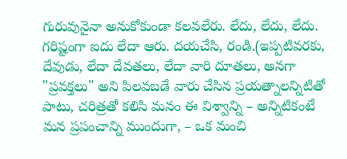గురువునైనా అనుకోకుండా కలవలేరు. లేదు, లేదు, లేదు. గరిష్టంగా ఐదు లేదా ఆరు. దయచేసి, రండి.(ఇప్పటివరకు, దేవుడు, లేదా దేవతలు, లేదా వారి దూతలు, అనగా "ప్రవక్తలు" అని పిలవబడే వారు చేసిన ప్రయత్నాలన్నిటితో పాటు, చరిత్రతో కలిసి మనం ఈ విశ్వాన్ని – అన్నిటికంటే మన ప్రపంచాన్ని ముందుగా, – ఒక మంచి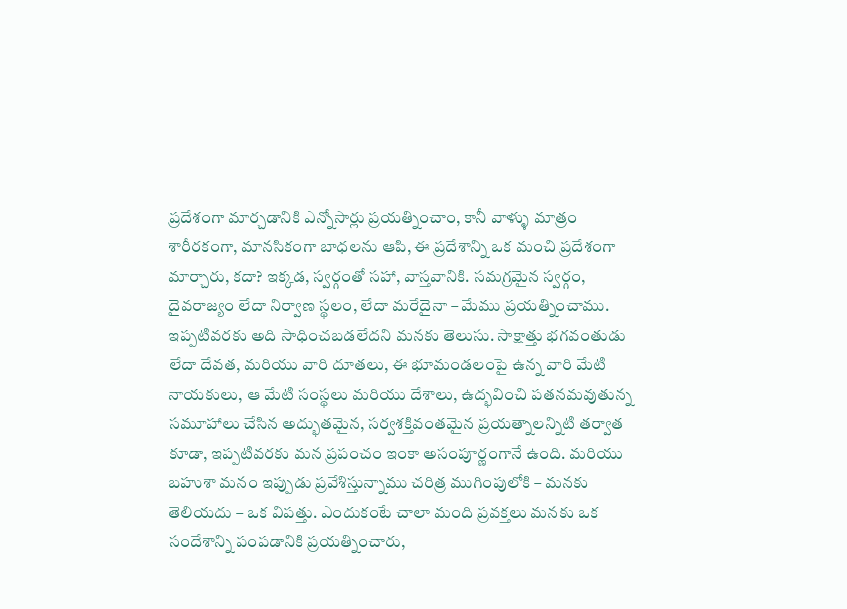ప్రదేశంగా మార్చడానికి ఎన్నోసార్లు ప్రయత్నించాం, కానీ వాళ్ళు మాత్రం శారీరకంగా, మానసికంగా బాధలను ఆపి, ఈ ప్రదేశాన్ని ఒక మంచి ప్రదేశంగా మార్చారు, కదా? ఇక్కడ, స్వర్గంతో సహా, వాస్తవానికి. సమగ్రమైన స్వర్గం, దైవరాజ్యం లేదా నిర్వాణ స్థలం, లేదా మరేదైనా – మేము ప్రయత్నించాము. ఇప్పటివరకు అది సాధించబడలేదని మనకు తెలుసు. సాక్షాత్తు భగవంతుడు లేదా దేవత, మరియు వారి దూతలు, ఈ భూమండలంపై ఉన్న వారి మేటి నాయకులు, ఆ మేటి సంస్థలు మరియు దేశాలు, ఉద్భవించి పతనమవుతున్న సమూహాలు చేసిన అద్భుతమైన, సర్వశక్తివంతమైన ప్రయత్నాలన్నిటి తర్వాత కూడా, ఇప్పటివరకు మన ప్రపంచం ఇంకా అసంపూర్ణంగానే ఉంది. మరియు బహుశా మనం ఇప్పుడు ప్రవేశిస్తున్నాము చరిత్ర ముగింపులోకి – మనకు తెలియదు – ఒక విపత్తు. ఎందుకంటే చాలా మంది ప్రవక్తలు మనకు ఒక సందేశాన్ని పంపడానికి ప్రయత్నించారు,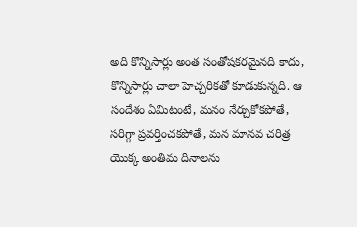అది కొన్నిసార్లు అంత సంతోషకరమైనది కాదు, కొన్నిసార్లు చాలా హెచ్చరికతో కూడుకున్నది. ఆ సందేశం ఏమిటంటే, మనం నేర్చుకోకపోతే, సరిగ్గా ప్రవర్తించకపోతే, మన మానవ చరిత్ర యొక్క అంతిమ దినాలను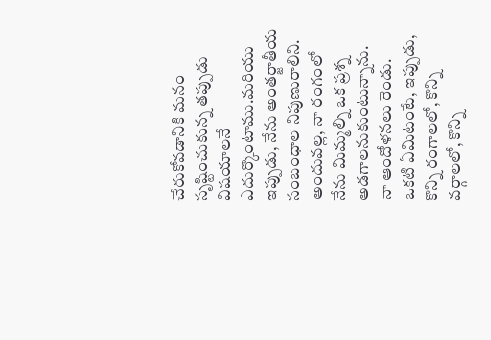చేరుకోవడానికి మనం సృష్టించుకున్న తప్పుడు విషయాలనే ఎదుర్కొంటాము.మరియు ఇప్పుడు, నేను అంతర్జాతీయ సంబంధాల నిపుణురాలిని. అందువల్ల, నా రంగంలో నేను మిమ్మల్ని ఒక ప్రశ్న అడగాలనుకుంటున్నాను. నా ఆందోళనలు రెండు. ఒకటి ఏమిటంటే, ఇప్పుడు, కొన్ని రంగాలలో, కొన్ని వర్గాలలో, కొన్ని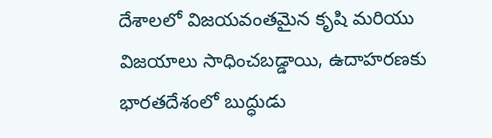దేశాలలో విజయవంతమైన కృషి మరియు విజయాలు సాధించబడ్డాయి, ఉదాహరణకు భారతదేశంలో బుద్ధుడు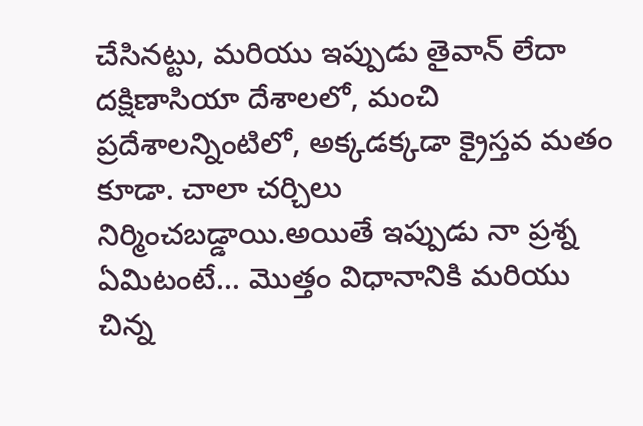చేసినట్టు, మరియు ఇప్పుడు తైవాన్ లేదా దక్షిణాసియా దేశాలలో, మంచి ప్రదేశాలన్నింటిలో, అక్కడక్కడా క్రైస్తవ మతం కూడా. చాలా చర్చిలు నిర్మించబడ్డాయి.అయితే ఇప్పుడు నా ప్రశ్న ఏమిటంటే... మొత్తం విధానానికి మరియు చిన్న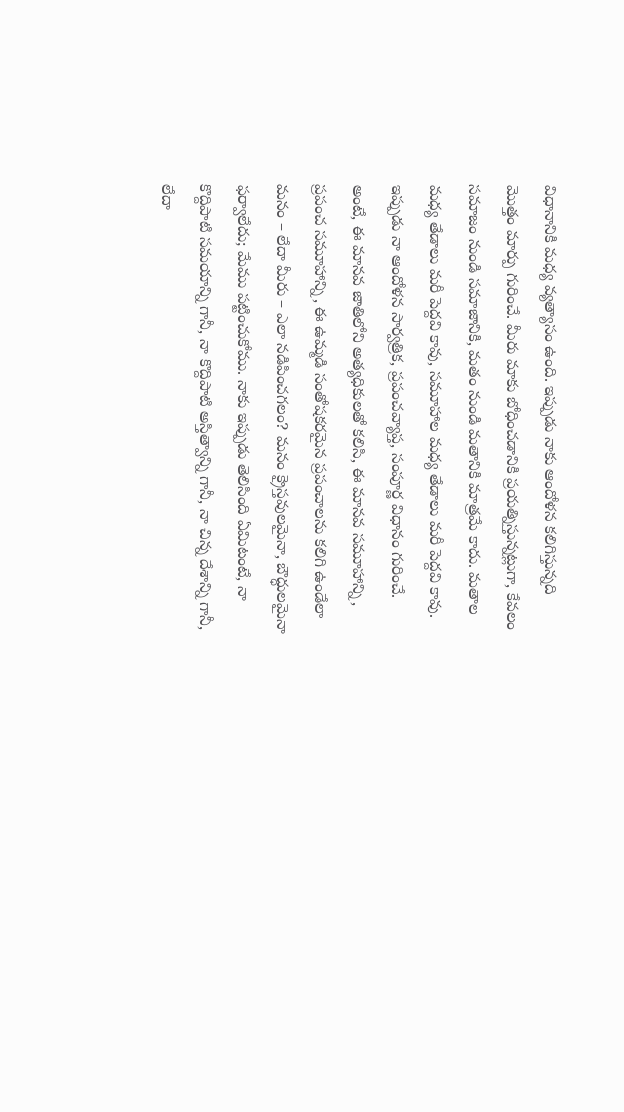విధానానికి మధ్య వ్యత్యాసం ఉంది. ఇప్పుడు నాకు ఆందోళన కలిగిస్తున్నది మొత్తం మార్పు గురించే. మీరు మాకు బోధించడానికి ప్రయత్నిస్తున్నట్లుగా, కేవలం సమాజం నుండి సమాజానికి, మతం నుండి మతానికి మాత్రమే కాదు. మతాల మధ్య తేడాలు మరీ పెద్దవి కావు, సమూహాల మధ్య తేడాలు మరీ పెద్దవి కావు. ఇప్పుడు నా ఆందోళన సార్వత్రిక, ప్రపంచవ్యాప్త, సంపూర్ణ విధానం గురించే. అంటే, ఈ మానవ జాతిలోని అత్యధికులతో కలిసి, ఈ మానవ సమూహాన్ని, ప్రపంచ సమూహాన్ని, ఈ ఉమ్మడి సంతోషకరమైన ప్రపంచాలను కలిగి ఉండేలా మనం – లేదా మీరు – ఎలా నడిపించగలం? మనం క్రైస్తవులమైనా, బౌద్ధులమైనా ఫర్వాలేదు; మేము పట్టించుకోము. నాకు ఇప్పుడు తెలిసింది ఏమిటంటే, నా కొద్దిపాటి సమయాన్ని గానీ, నా కొద్దిపాటి అస్తిత్వాన్ని గానీ, నా చిన్న దేశాన్ని గానీ, లేదా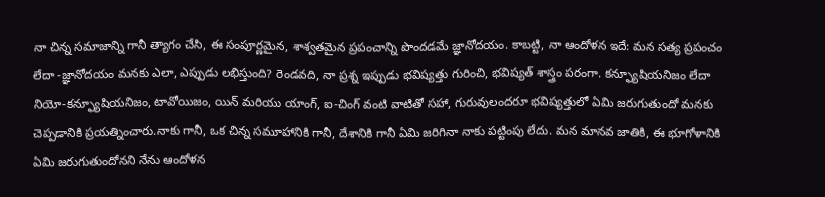నా చిన్న సమాజాన్ని గానీ త్యాగం చేసి, ఈ సంపూర్ణమైన, శాశ్వతమైన ప్రపంచాన్ని పొందడమే జ్ఞానోదయం. కాబట్టి, నా ఆందోళన ఇదే: మన సత్య ప్రపంచం లేదా -జ్ఞానోదయం మనకు ఎలా, ఎప్పుడు లభిస్తుంది? రెండవది, నా ప్రశ్న ఇప్పుడు భవిష్యత్తు గురించి, భవిష్యత్ శాస్త్రం పరంగా. కన్ఫ్యూషియనిజం లేదా నియో-కన్ఫ్యూషియనిజం, టావోయిజం, యిన్ మరియు యాంగ్, ఐ-చింగ్ వంటి వాటితో సహా, గురువులందరూ భవిష్యత్తులో ఏమి జరుగుతుందో మనకు చెప్పడానికి ప్రయత్నించారు.నాకు గానీ, ఒక చిన్న సమూహానికి గానీ, దేశానికి గానీ ఏమి జరిగినా నాకు పట్టింపు లేదు. మన మానవ జాతికి, ఈ భూగోళానికి ఏమి జరుగుతుందోనని నేను ఆందోళన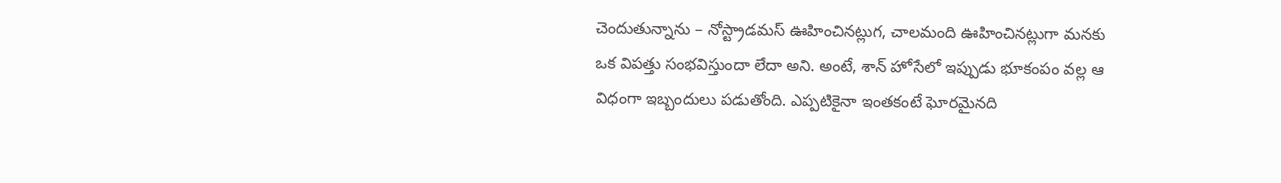చెందుతున్నాను – నోస్ట్రాడమస్ ఊహించినట్లుగ, చాలమంది ఊహించినట్లుగా మనకు ఒక విపత్తు సంభవిస్తుందా లేదా అని. అంటే, శాన్ హోసేలో ఇప్పుడు భూకంపం వల్ల ఆ విధంగా ఇబ్బందులు పడుతోంది. ఎప్పటికైనా ఇంతకంటే ఘోరమైనది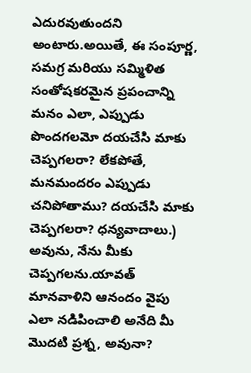ఎదురవుతుందని అంటారు.అయితే, ఈ సంపూర్ణ, సమగ్ర మరియు సమ్మిళిత సంతోషకరమైన ప్రపంచాన్ని మనం ఎలా, ఎప్పుడు పొందగలమో దయచేసి మాకు చెప్పగలరా? లేకపోతే, మనమందరం ఎప్పుడు చనిపోతాము? దయచేసి మాకు చెప్పగలరా? ధన్యవాదాలు.) అవును, నేను మీకు చెప్పగలను.యావత్ మానవాళిని ఆనందం వైపు ఎలా నడిపించాలి అనేది మీ మొదటి ప్రశ్న, అవునా?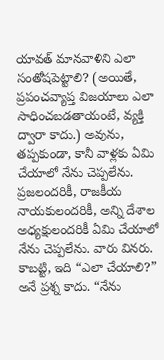యావత్ మానవాళిని ఎలా సంతోషపెట్టాలి? (అయితే, ప్రపంచవ్యాప్త విజయాలు ఎలా సాధించబడతాయంటే, వ్యక్తి ద్వారా కాదు.) అవును, తప్పకుండా, కానీ వాళ్లకు ఏమి చేయాలో నేను చెప్పలేను. ప్రజలందరికీ, రాజకీయ నాయకులందరికీ, అన్ని దేశాల అధ్యక్షులందరికీ ఏమి చేయాలో నేను చెప్పలేను. వారు వినరు. కాబట్టి, ఇది “ఎలా చేయాలి?” అనే ప్రశ్న కాదు. “నేను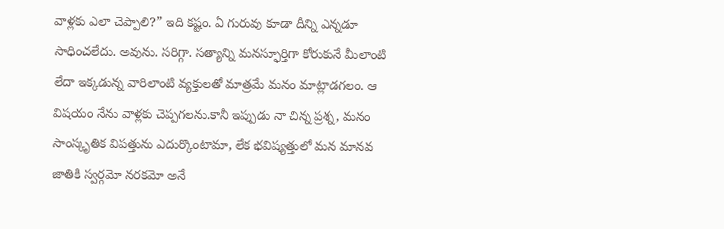వాళ్లకు ఎలా చెప్పాలి?” ఇది కష్టం. ఏ గురువు కూడా దీన్ని ఎన్నడూ సాధించలేదు. అవును. సరిగ్గా. సత్యాన్ని మనస్ఫూర్తిగా కోరుకునే మీలాంటి లేదా ఇక్కడున్న వారిలాంటి వ్యక్తులతో మాత్రమే మనం మాట్లాడగలం. ఆ విషయం నేను వాళ్లకు చెప్పగలను.కానీ ఇప్పుడు నా చిన్న ప్రశ్న, మనం సాంస్కృతిక విపత్తును ఎదుర్కొంటామా, లేక భవిష్యత్తులో మన మానవ జాతికి స్వర్గమో నరకమో అనే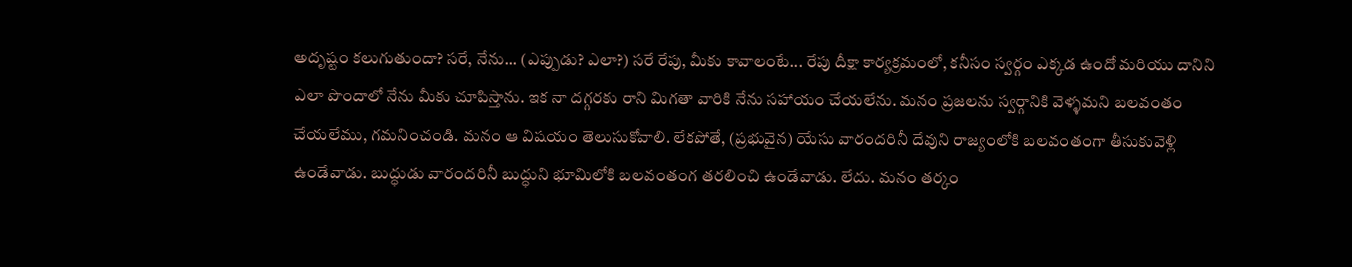అదృష్టం కలుగుతుందా? సరే, నేను... (ఎప్పుడు? ఎలా?) సరే రేపు, మీకు కావాలంటే... రేపు దీక్షా కార్యక్రమంలో, కనీసం స్వర్గం ఎక్కడ ఉందో మరియు దానిని ఎలా పొందాలో నేను మీకు చూపిస్తాను. ఇక నా దగ్గరకు రాని మిగతా వారికి నేను సహాయం చేయలేను. మనం ప్రజలను స్వర్గానికి వెళ్ళమని బలవంతం చేయలేము, గమనించండి. మనం ఆ విషయం తెలుసుకోవాలి. లేకపోతే, (ప్రభువైన) యేసు వారందరినీ దేవుని రాజ్యంలోకి బలవంతంగా తీసుకువెళ్లి ఉండేవాడు. బుద్ధుడు వారందరినీ బుద్ధుని భూమిలోకి బలవంతంగ తరలించి ఉండేవాడు. లేదు. మనం తర్కం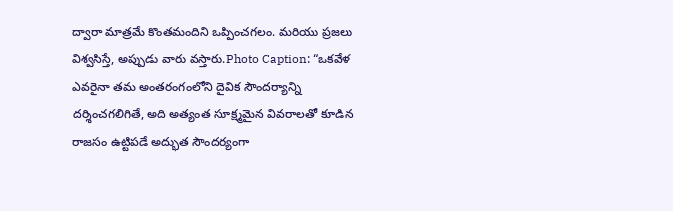ద్వారా మాత్రమే కొంతమందిని ఒప్పించగలం. మరియు ప్రజలు విశ్వసిస్తే, అప్పుడు వారు వస్తారు.Photo Caption: “ఒకవేళ ఎవరైనా తమ అంతరంగంలోని దైవిక సౌందర్యాన్ని దర్శించగలిగితే, అది అత్యంత సూక్ష్మమైన వివరాలతో కూడిన రాజసం ఉట్టిపడే అద్భుత సౌందర్యంగా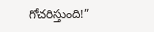గోచరిస్తుంది!”